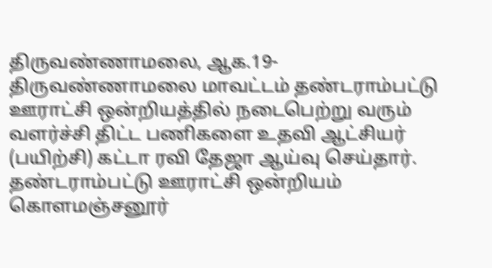திருவண்ணாமலை, ஆக.19-
திருவண்ணாமலை மாவட்டம் தண்டராம்பட்டு ஊராட்சி ஒன்றியத்தில் நடைபெற்று வரும் வளர்ச்சி திட்ட பணிகளை உதவி ஆட்சியர் (பயிற்சி) கட்டா ரவி தேஜா ஆய்வு செய்தார். தண்டராம்பட்டு ஊராட்சி ஒன்றியம் கொளமஞ்சனூர்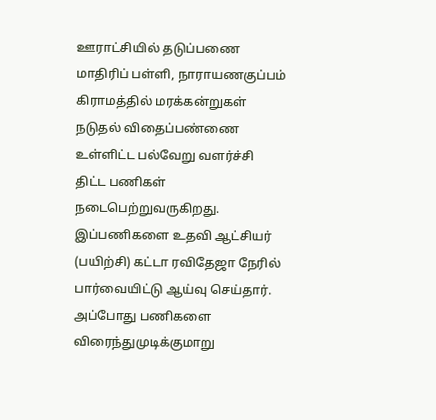ஊராட்சியில் தடுப்பணை மாதிரிப் பள்ளி, நாராயணகுப்பம் கிராமத்தில் மரக்கன்றுகள் நடுதல் விதைப்பண்ணை உள்ளிட்ட பல்வேறு வளர்ச்சி திட்ட பணிகள் நடைபெற்றுவருகிறது. இப்பணிகளை உதவி ஆட்சியர் (பயிற்சி) கட்டா ரவிதேஜா நேரில் பார்வையிட்டு ஆய்வு செய்தார். அப்போது பணிகளை விரைந்துமுடிக்குமாறு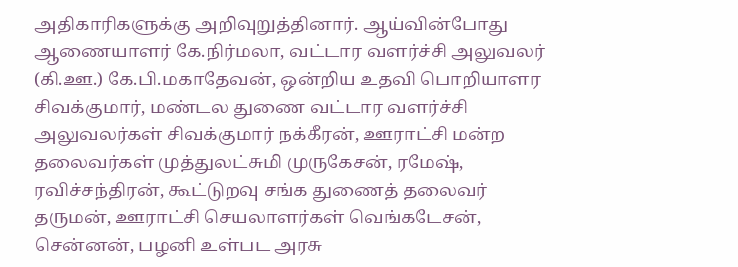அதிகாரிகளுக்கு அறிவுறுத்தினார். ஆய்வின்போது ஆணையாளர் கே.நிர்மலா, வட்டார வளர்ச்சி அலுவலர் (கி.ஊ.) கே.பி.மகாதேவன், ஒன்றிய உதவி பொறியாளர சிவக்குமார், மண்டல துணை வட்டார வளர்ச்சி அலுவலர்கள் சிவக்குமார் நக்கீரன், ஊராட்சி மன்ற தலைவர்கள் முத்துலட்சுமி முருகேசன், ரமேஷ், ரவிச்சந்திரன், கூட்டுறவு சங்க துணைத் தலைவர் தருமன், ஊராட்சி செயலாளர்கள் வெங்கடேசன், சென்னன், பழனி உள்பட அரசு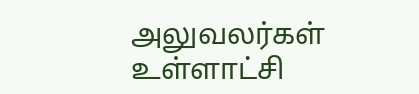அலுவலர்கள் உள்ளாட்சி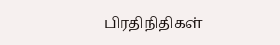பிரதிநிதிகள்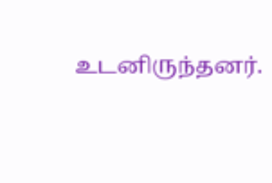உடனிருந்தனர்.